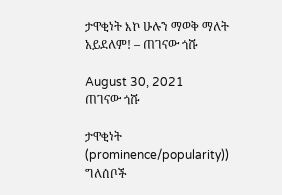ታዋቂነት እኮ ሁሉን ማወቅ ማለት አይደለም! – ጠገናው ጎሹ

August 30, 2021
ጠገናው ጎሹ

ታዋቂነት (prominence/popularity)) ግለሰቦች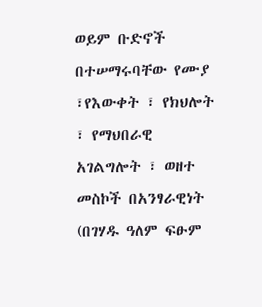ወይም ቡድኖች በተሠማሩባቸው የሙያ ፣የእውቀት ፣ የክህሎት ፣ የማህበራዊ አገልግሎት ፣ ወዘተ መስኮች በአንፃራዊነት (በገሃዱ ዓለም ፍፁም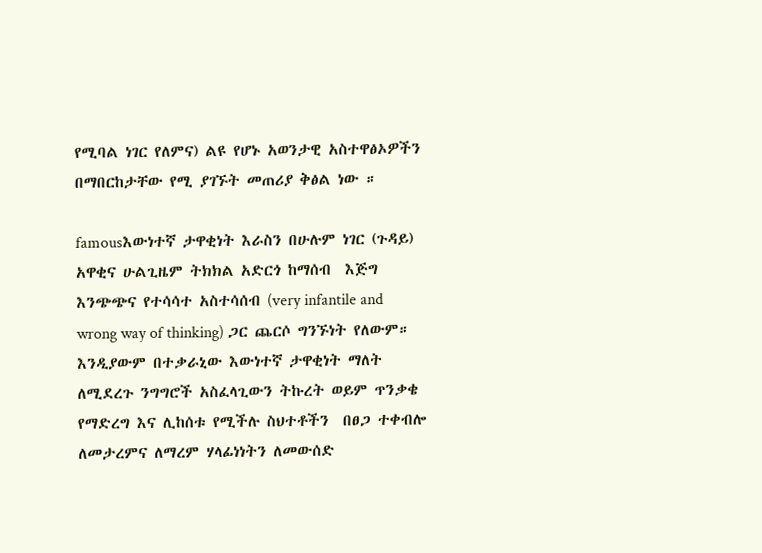የሚባል ነገር የለምና) ልዩ የሆኑ አወንታዊ አስተዋፅኦዎችን በማበርከታቸው የሚ ያገኙት መጠሪያ ቅፅል ነው ።

famousእውነተኛ ታዋቂነት እራስን በሁሉም ነገር (ጉዳይ) አዋቂና ሁልጊዜም ትክክል አድርጎ ከማሰብ  እጅግ እንጭጭና የተሳሳተ አስተሳሰብ (very infantile and wrong way of thinking) ጋር ጨርሶ ግንኙነት የለውም። እንዲያውም በተቃራኒው እውነተኛ ታዋቂነት ማለት ለሚደረጉ ንግግሮች አስፈላጊውን ትኩረት ወይም ጥንቃቄ የማድረግ እና ሊከሰቱ የሚችሉ ስህተቶችን  በፀጋ ተቀብሎ ለመታረምና ለማረም ሃላፊነነትን ለመውሰድ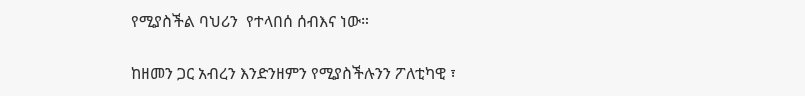የሚያስችል ባህሪን  የተላበሰ ሰብእና ነው።

ከዘመን ጋር አብረን እንድንዘምን የሚያስችሉንን ፖለቲካዊ ፣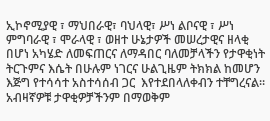ኢኮኖሚያዊ ፣ ማህበራዊ፣ ባህላዊ፣ ሥነ ልቦናዊ ፣ ሥነ ምግባራዊ ፣ ሞራላዊ ፣ ወዘተ ሁኔታዎች መሠረታዊና ዘላቂ በሆነ አካሄድ ለመፍጠርና ለማዳበር ባለመቻላችን የታዋቂነት ትርጉምና እሴት በሁሉም ነገርና ሁልጊዜም ትክክል ከመሆን እጅግ የተሳሳተ አስተሳሰብ ጋር  እየተደበላለቀብን ተቸግረናል።  አብዛኛዎቹ ታዋቂዎቻችንም በማወቅም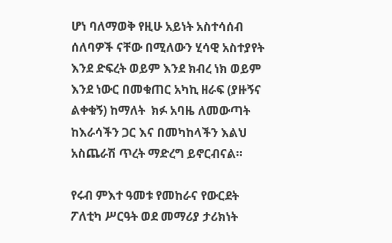ሆነ ባለማወቅ የዚሁ አይነት አስተሳሰብ ሰለባዎች ናቸው በሚለውን ሂሳዊ አስተያየት እንደ ድፍረት ወይም እንደ ክብረ ነክ ወይም እንደ ነውር በመቁጠር አካኪ ዘራፍ (ያዙኝና ልቀቁኝ) ከማለት  ክፉ አባዜ ለመውጣት ከእራሳችን ጋር እና በመካከላችን እልህ አስጨራሽ ጥረት ማድረግ ይኖርብናል።

የሩብ ምእተ ዓመቱ የመከራና የውርደት ፖለቲካ ሥርዓት ወደ መማሪያ ታሪክነት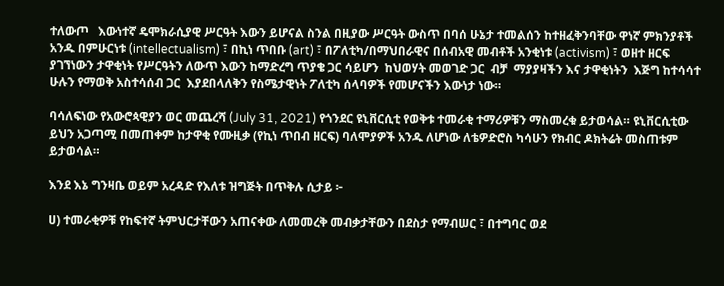ተለውጦ   እውነተኛ ዴሞክራሲያዊ ሥርዓት እውን ይሆናል ስንል በዚያው ሥርዓት ውስጥ በባሰ ሁኔታ ተመልሰን ከተዘፈቅንባቸው ዋነኛ ምክንያቶች አንዱ በምሁርነቱ (intellectualism) ፣ በኪነ ጥበቡ (art) ፣ በፖለቲካ/በማህበራዊና በሰብአዊ መብቶች አንቂነቱ (activism) ፣ ወዘተ ዘርፍ ያገኘነውን ታዋቂነት የሥርዓትን ለውጥ እውን ከማድረግ ጥያቄ ጋር ሳይሆን  ከህወሃት መወገድ ጋር  ብቻ  ማያያዛችን እና ታዋቂነትን  እጅግ ከተሳሳተ ሁሉን የማወቅ አስተሳሰብ ጋር  እያደበላለቅን የስሜታዊነት ፖለቲካ ሰላባዎች የመሆናችን እውነታ ነው።

ባሳለፍነው የአውሮጳዊያን ወር መጨረሻ (July 31, 2021) የጎንደር ዩኒቨርሲቲ የወቅቱ ተመራቂ ተማሪዎቹን ማስመረቁ ይታወሳል። ዩኒቨርሲቲው ይህን አጋጣሚ በመጠቀም ከታዋቂ የሙዚቃ (የኪነ ጥበብ ዘርፍ) ባለሞያዎች አንዱ ለሆነው ለቴዎድሮስ ካሳሁን የክብር ዶክትሬት መስጠቱም ይታወሳል።

እንደ እኔ ግንዛቤ ወይም አረዳድ የእለቱ ዝግጅት በጥቅሉ ሲታይ ፦

ሀ) ተመራቂዎቹ የከፍተኛ ትምህርታቸውን አጠናቀው ለመመረቅ መብቃታቸውን በደስታ የማብሠር ፣ በተግባር ወደ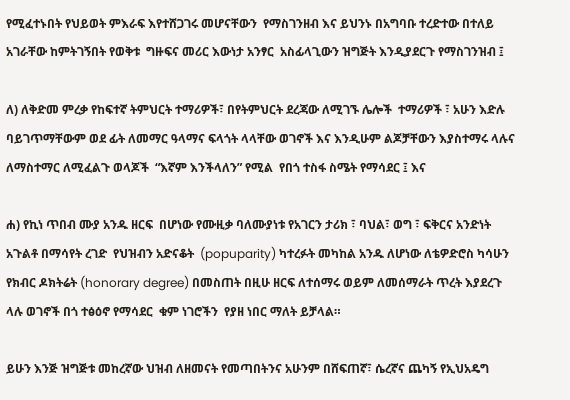የሚፈተኑበት የህይወት ምእራፍ እየተሸጋገሩ መሆናቸውን  የማስገንዘብ እና ይህንኑ በአግባቡ ተረድተው በተለይ አገራቸው ከምትገኝበት የወቅቱ  ግዙፍና መሪር እውነታ አንፃር  አስፊላጊውን ዝግጅት እንዲያደርጉ የማስገንዝብ ፤

ለ) ለቅድመ ምረቃ የከፍተኛ ትምህርት ተማሪዎች፣ በየትምህርት ደረጃው ለሚገኙ ሌሎች  ተማሪዎች ፣ አሁን እድሉ ባይገጥማቸውም ወደ ፊት ለመማር ዓላማና ፍላጎት ላላቸው ወገኖች እና እንዲሁም ልጆቻቸውን እያስተማሩ ላሉና ለማስተማር ለሚፈልጉ ወላጆች  “እኛም እንችላለን” የሚል  የበጎ ተስፋ ስሜት የማሳደር ፤ እና

ሐ) የኪነ ጥበብ ሙያ አንዱ ዘርፍ  በሆነው የሙዚቃ ባለሙያነቱ የአገርን ታሪክ ፣ ባህል፣ ወግ ፣ ፍቅርና አንድነት አጉልቶ በማሳየት ረገድ  የህዝብን አድናቆት  (popuparity) ካተረፉት መካከል አንዱ ለሆነው ለቴዎድሮስ ካሳሁን የክብር ዶክትሬት (honorary degree) በመስጠት በዚሁ ዘርፍ ለተሰማሩ ወይም ለመሰማራት ጥረት እያደረጉ ላሉ ወገኖች በጎ ተፅዕኖ የማሳደር  ቁም ነገሮችን  የያዘ ነበር ማለት ይቻላል።

ይሁን እንጅ ዝግጅቱ መከረኛው ህዝብ ለዘመናት የመጣበትንና አሁንም በሸፍጠኛ፣ ሴረኛና ጨካኝ የኢህአዴግ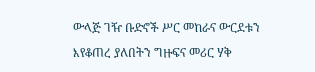ውላጅ ገዥ ቡድኖች ሥር መከራና ውርደቱን እየቆጠረ ያለበትን ግዙፍና መሪር ሃቅ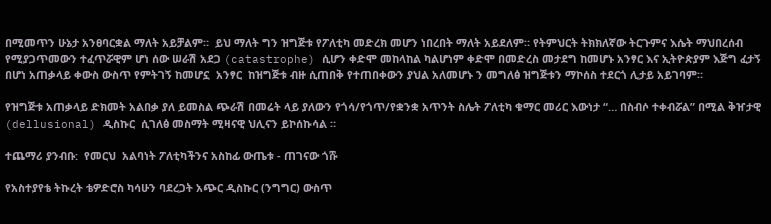በሚመጥን ሁኔታ አንፀባርቋል ማለት አይቻልም።  ይህ ማለት ግን ዝግጅቱ የፖለቲካ መድረክ መሆን ነበረበት ማለት አይደለም። የትምህርት ትክክለኛው ትርጉምና እሴት ማህበረሰብ የሚያጋጥመውን ተፈጥሯዊም ሆነ ሰው ሠራሽ አደጋ (catastrophe) ሲሆን ቀድሞ መከላከል ካልሆነም ቀድሞ በመድረስ መታደግ ከመሆኑ አንፃር እና ኢትዮጵያም እጅግ ፈታኝ በሆነ አጠቃላይ ቀውስ ውስጥ የምትገኝ ከመሆኗ  አንፃር  ከዝግጅቱ ብዙ ሲጠበቅ የተጠበቀውን ያህል አለመሆኑ ን መግለፅ ዝግጅቱን ማኮሰስ ተደርጎ ሊታይ አይገባም።

የዝግጅቱ አጠቃላይ ድክመት አልበቃ ያለ ይመስል ጭራሽ በመሬት ላይ ያለውን የጎሳ/የጎጥ/የቋንቋ አጥንት ስሌት ፖለቲካ ቁማር መሪር እውነታ “… በስብሶ ተቀብሯል” በሚል ቅዠታዊ (dellusional) ዲስኩር  ሲገለፅ መስማት ሚዛናዊ ህሊናን ይኮሰኩሳል ።

ተጨማሪ ያንብቡ:  የመርህ  አልባነት ፖለቲካችንና አስከፊ ውጤቱ - ጠገናው ጎሹ

የአስተያየቴ ትኩረት ቴዎድሮስ ካሳሁን ባደረጋት አጭር ዲስኩር (ንግግር) ውስጥ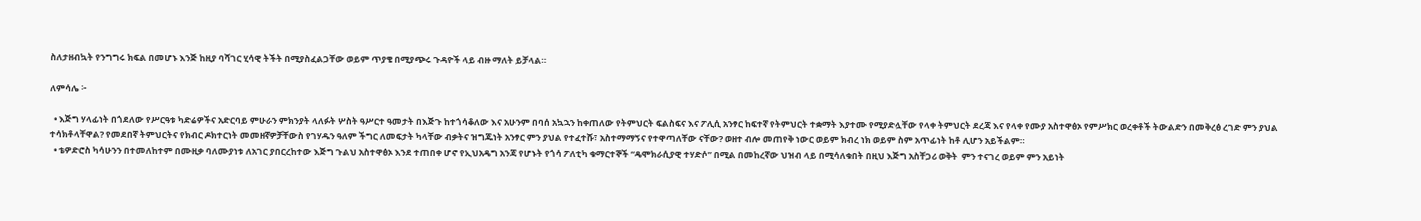ስለታዘብኳት የንግግሩ ክፍል በመሆኑ እንጅ ከዚያ ባሻገር ሂሳዊ ትችት በሚያስፈልጋቸው ወይም ጥያቄ በሚያጭሩ ጉዳዮች ላይ ብዙ ማለት ይቻላል።

ለምሳሌ ፦

  • እጅግ ሃላፊነት በጎደለው የሥርዓቱ ካድሬዎችና አድርባይ ምሁራን ምክንያት ላለፉት ሦስት ዓሥርተ ዓመታት በእጅጉ ከተጎሳቆለው እና አሁንም በባሰ አኳኋን ከቀጠለው የትምህርት ፍልስፍና እና ፖሊሲ አንፃር ከፍተኛ የትምህርት ተቋማት እያተሙ የሚያድሏቸው የላቀ ትምህርት ደረጃ እና የላቀ የሙያ አስተዋፅኦ የምሥክር ወረቀቶች ትውልድን በመቅረፅ ረገድ ምን ያህል ተሳክቶላቸዋል? የመደበኛ ትምህርትና የክብር ዶክተርነት መመዘኛዎቻቸውስ የገሃዱን ዓለም ችግር ለመፍታት ካላቸው ብቃትና ዝግጁነት አንፃር ምን ያህል የተፈተሹ፣ አስተማማኝና የተዋጣለቸው ናቸው? ወዘተ ብሎ መጠየቅ ነውር ወይም ክብረ ነክ ወይም ስም አጥፊነት ከቶ ሊሆን አይችልም።
  • ቴዎድሮስ ካሳሁንን በተመለከተም በሙዚቃ ባለሙያነቱ ለአገር ያበርረከተው እጅግ ጉልህ አስተዋፅኦ እንደ ተጠበቀ ሆኖ የኢህአዴግ አንጃ የሆኑት የጎሳ ፖለቲካ ቁማርተኞች “ዴሞክራሲያዊ ተሃድሶ” በሚል በመከረኛው ህዝብ ላይ በሚሳለቁበት በዚህ እጅግ አስቸጋሪ ወቅት  ምን ተናገረ ወይም ምን አይነት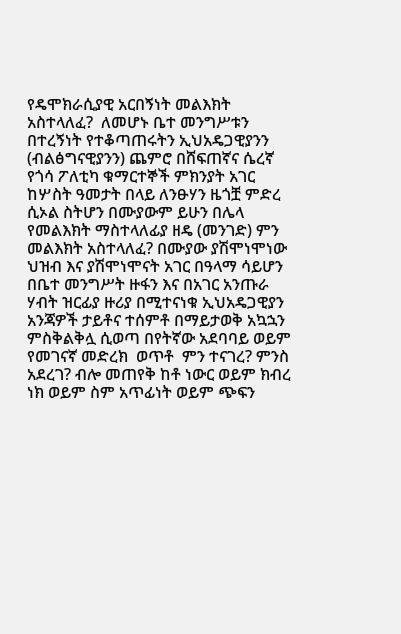የዴሞክራሲያዊ አርበኝነት መልእክት አስተላለፈ?  ለመሆኑ ቤተ መንግሥቱን በተረኝነት የተቆጣጠሩትን ኢህአዴጋዊያንን (ብልፅግናዊያንን) ጨምሮ በሸፍጠኛና ሴረኛ የጎሳ ፖለቲካ ቁማርተኞች ምክንያት አገር ከሦስት ዓመታት በላይ ለንፁሃን ዜጎቿ ምድረ ሲኦል ስትሆን በሙያውም ይሁን በሌላ የመልእክት ማስተላለፊያ ዘዴ (መንገድ) ምን መልእክት አስተላለፈ? በሙያው ያሽሞነሞነው ህዝብ እና ያሽሞነሞናት አገር በዓላማ ሳይሆን በቤተ መንግሥት ዙፋን እና በአገር አንጡራ ሃብት ዝርፊያ ዙሪያ በሚተናነቁ ኢህአዴጋዊያን አንጃዎች ታይቶና ተሰምቶ በማይታወቅ አኳኋን ምስቅልቅሏ ሲወጣ በየትኛው አደባባይ ወይም የመገናኛ መድረክ  ወጥቶ  ምን ተናገረ? ምንስ አደረገ? ብሎ መጠየቅ ከቶ ነውር ወይም ክብረ ነክ ወይም ስም አጥፊነት ወይም ጭፍን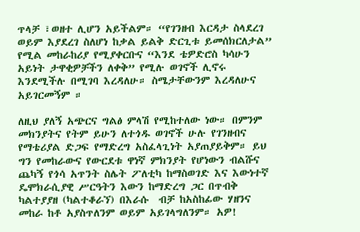ጥላቻ ፣ወዘተ ሊሆን አይችልም። “የገንዘብ እርዳታ ስላደረገ ወይም እያደረገ ስለሆነ ከቃል ይልቅ ድርጊቱ ይመሰክርለታል” የሚል መከራከሪያ የሚያቀርቡና “እንደ ቴዎድሮስ ካሳሁን አይነት ታዋቂዎቻችን ለቀቅ” የሚሉ ወገኖች ሊኖሩ እንደሚችሉ በሚገባ እረዳለሁ። ስሜታቸውንም እረዳለሁና አይገርመኝም ።

ለዚህ ያለኝ አጭርና ግልፅ ምላሽ የሚከተለው ነው። በምንም መክንያትና የትም ይሁን ለተጎዱ ወገኖች ሁሉ የገንዘብና የማቴሪያል ድጋፍ የማድረግ አስፈላጊነት አያጠያይቅም። ይህ ግን የመከራውና የውርደቱ ዋነኛ ምክንያት የሆነውን ብልሹና ጨካኝ የጎሳ አጥንት ስሌት ፖለቲካ ከማስወገድ እና እውነተኛ ዴሞክራሲያዊ ሥርዓትን እውን ከማድረግ ጋር በጥብቅ  ካልተያያዘ (ካልተቆራኘ) በእራሱ  ብቻ ከአስከፊው ሃዘንና መከራ ከቶ አያስጥለንም ወይም አይገላግለንም። አዎ!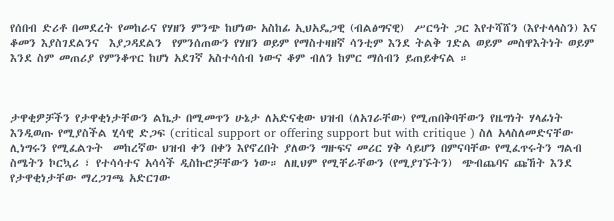የሰበብ ድሪቶ በመደረት የመከራና የሃዘን ምንጭ ከሆነው አስከፊ ኢህአዴጋዊ (ብልፅግናዊ)  ሥርዓት ጋር እየተሻሸን (እየተላላስን) እና ቆመን እያስገደልንና  እያጋዳደልን  የምንሰጠውን የሃዘን ወይም የማስተዛዘኛ ሳንቲም እንደ ትልቅ ገድል ወይም መስዋእትነት ወይም እንደ ስም መጠሪያ የምንቆጥር ከሆነ አደገኛ አስተሳሰብ ነውና ቆም ብለን ከምር ማሰብን ይጠይቀናል ።



ታዋቂዎቻችን የታዋቂነታቸውን ልኬታ በሚመጥን ሁኔታ ለአድናቂው ህዝብ (ለአገራቸው) የሚጠበቅባቸውን የዜግነት ሃላፊነት እንዲወጡ የሚያስችል ሂሳዊ ድጋፍ (critical support or offering support but with critique ) ስለ አላስለመድናቸው ሊነግሩን የሚፈልጉት  መከረኛው ህዝብ ቀን በቀን እየኖረበት ያለውን ግዙፍና መሪር ሃቅ ሳይሆን በምናባቸው የሚፈጥሩትን ግልብ ስሜትን ኮርኳሪ ፣ የተሳሳተና አሳሳች ዲስኩሮቻቸውን ነው። ለዚህም የሚቸራቸውን (የሚያገኙትን)  ጭብጨባና ጩኸት እንደ የታዋቂነታቸው ማረጋገጫ አድርገው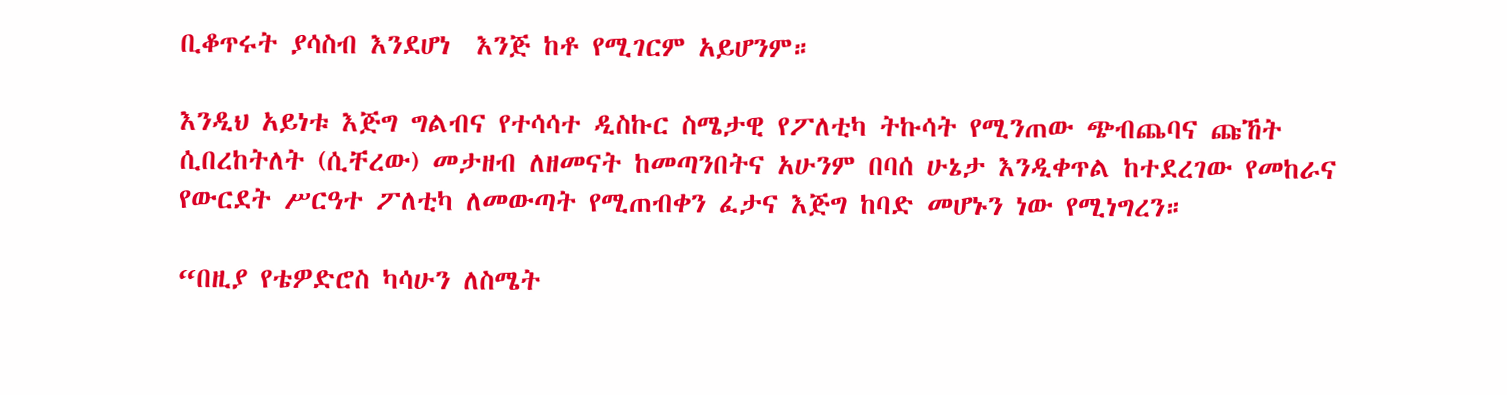ቢቆጥሩት ያሳስብ እንደሆነ  እንጅ ከቶ የሚገርም አይሆንም።

እንዲህ አይነቱ እጅግ ግልብና የተሳሳተ ዲስኩር ስሜታዊ የፖለቲካ ትኩሳት የሚንጠው ጭብጨባና ጩኸት ሲበረከትለት (ሲቸረው) መታዘብ ለዘመናት ከመጣንበትና አሁንም በባሰ ሁኔታ እንዲቀጥል ከተደረገው የመከራና የውርደት ሥርዓተ ፖለቲካ ለመውጣት የሚጠብቀን ፈታና እጅግ ከባድ መሆኑን ነው የሚነግረን።

“በዚያ የቴዎድሮስ ካሳሁን ለስሜት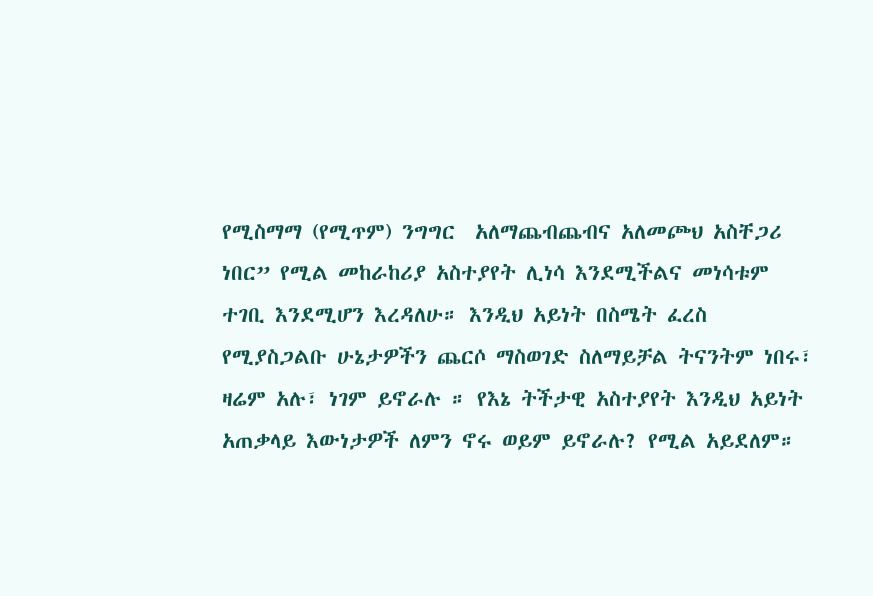የሚስማማ (የሚጥም) ንግግር  አለማጨብጨብና አለመጮህ አስቸጋሪ ነበር” የሚል መከራከሪያ አስተያየት ሊነሳ እንደሚችልና መነሳቱም ተገቢ እንደሚሆን እረዳለሁ። እንዲህ አይነት በስሜት ፈረስ የሚያስጋልቡ ሁኔታዎችን ጨርሶ ማስወገድ ስለማይቻል ትናንትም ነበሩ፣ ዛሬም አሉ፣ ነገም ይኖራሉ ። የእኔ ትችታዊ አስተያየት እንዲህ አይነት አጠቃላይ እውነታዎች ለምን ኖሩ ወይም ይኖራሉ? የሚል አይደለም።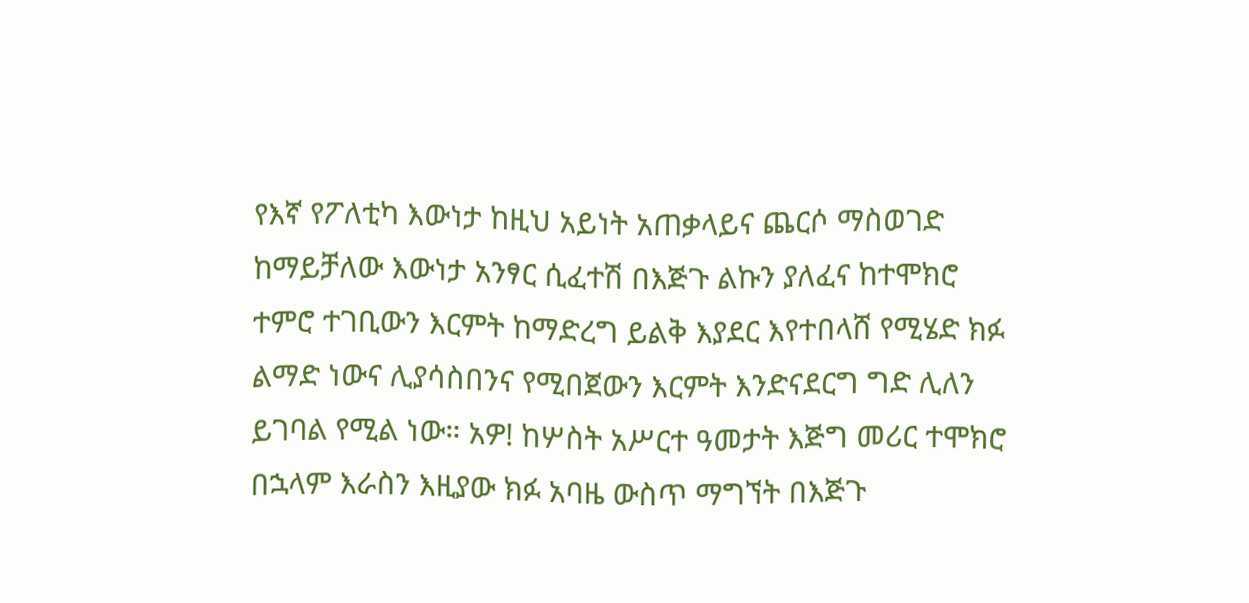የእኛ የፖለቲካ እውነታ ከዚህ አይነት አጠቃላይና ጨርሶ ማስወገድ ከማይቻለው እውነታ አንፃር ሲፈተሽ በእጅጉ ልኩን ያለፈና ከተሞክሮ ተምሮ ተገቢውን እርምት ከማድረግ ይልቅ እያደር እየተበላሸ የሚሄድ ክፉ ልማድ ነውና ሊያሳስበንና የሚበጀውን እርምት እንድናደርግ ግድ ሊለን ይገባል የሚል ነው። አዎ! ከሦስት አሥርተ ዓመታት እጅግ መሪር ተሞክሮ በኋላም እራስን እዚያው ክፉ አባዜ ውስጥ ማግኘት በእጅጉ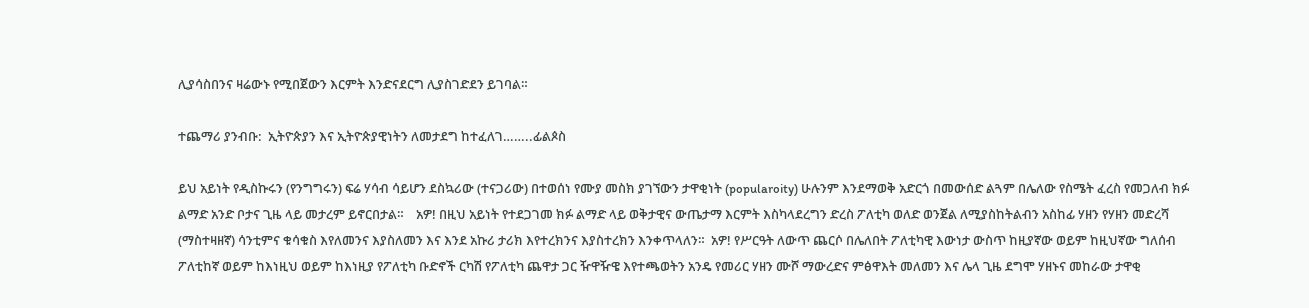ሊያሳስበንና ዛሬውኑ የሚበጀውን እርምት እንድናደርግ ሊያስገድደን ይገባል።

ተጨማሪ ያንብቡ:  ኢትዮጵያን እና ኢትዮጵያዊነትን ለመታደግ ከተፈለገ……..ፊልጶስ

ይህ አይነት የዲስኩሩን (የንግግሩን) ፍሬ ሃሳብ ሳይሆን ደስኳሪው (ተናጋሪው) በተወሰነ የሙያ መስክ ያገኘውን ታዋቂነት (popularoity) ሁሉንም እንደማወቅ አድርጎ በመውሰድ ልጓም በሌለው የስሜት ፈረስ የመጋለብ ክፉ ልማድ አንድ ቦታና ጊዜ ላይ መታረም ይኖርበታል።    አዎ! በዚህ አይነት የተደጋገመ ክፉ ልማድ ላይ ወቅታዊና ውጤታማ እርምት እስካላደረግን ድረስ ፖለቲካ ወለድ ወንጀል ለሚያስከትልብን አስከፊ ሃዘን የሃዘን መድረሻ (ማስተዛዘኛ) ሳንቲምና ቁሳቁስ እየለመንና እያስለመን እና እንደ አኩሪ ታሪክ እየተረክንና እያስተረክን እንቀጥላለን።  አዎ! የሥርዓት ለውጥ ጨርሶ በሌለበት ፖለቲካዊ እውነታ ውስጥ ከዚያኛው ወይም ከዚህኛው ግለሰብ ፖለቲከኛ ወይም ከእነዚህ ወይም ከእነዚያ የፖለቲካ ቡድኖች ርካሽ የፖለቲካ ጨዋታ ጋር ዥዋዥዌ እየተጫወትን አንዴ የመሪር ሃዘን ሙሾ ማውረድና ምፅዋእት መለመን እና ሌላ ጊዜ ደግሞ ሃዘኑና መከራው ታዋቂ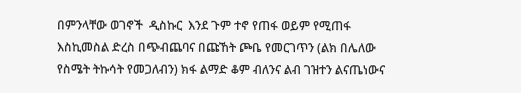በምንላቸው ወገኖች  ዲስኩር  እንደ ጉም ተኖ የጠፋ ወይም የሚጠፋ እስኪመስል ድረስ በጭብጨባና በጩኸት ጮቤ የመርገጥን (ልክ በሌለው የስሜት ትኩሳት የመጋለብን) ክፋ ልማድ ቆም ብለንና ልብ ገዝተን ልናጤነውና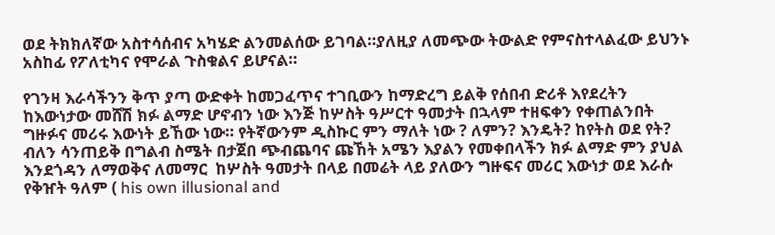ወደ ትክክለኛው አስተሳሰብና አካሄድ ልንመልሰው ይገባል።ያለዚያ ለመጭው ትውልድ የምናስተላልፈው ይህንኑ አስከፊ የፖለቲካና የሞራል ጉስቁልና ይሆናል።

የገንዛ እራሳችንን ቅጥ ያጣ ውድቀት ከመጋፈጥና ተገቢውን ከማድረግ ይልቅ የሰበብ ድሪቶ እየደረትን ከእውነታው መሸሽ ክፉ ልማድ ሆኖብን ነው እንጅ ከሦስት ዓሥርተ ዓመታት በኋላም ተዘፍቀን የቀጠልንበት ግዙፉና መሪሩ እውነት ይኸው ነው። የትኛውንም ዲስኩር ምን ማለት ነው ? ለምን? እንዴት? ከየትስ ወደ የት? ብለን ሳንጠይቅ በግልብ ስሜት በታጀበ ጭብጨባና ጩኸት አሜን እያልን የመቀበላችን ክፉ ልማድ ምን ያህል እንደጎዳን ለማወቅና ለመማር  ከሦስት ዓመታት በላይ በመሬት ላይ ያለውን ግዙፍና መሪር እውነታ ወደ እራሱ  የቅዠት ዓለም ( his own illusional and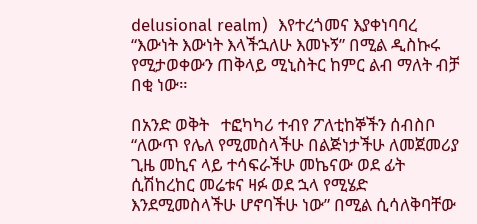delusional realm)  እየተረጎመና እያቀነባባረ “እውነት እውነት እላችኋለሁ እመኑኝ” በሚል ዲስኩሩ የሚታወቀውን ጠቅላይ ሚኒስትር ከምር ልብ ማለት ብቻ በቂ ነው።

በአንድ ወቅት   ተፎካካሪ ተብየ ፖለቲከኞችን ሰብስቦ “ለውጥ የሌለ የሚመስላችሁ በልጅነታችሁ ለመጀመሪያ ጊዜ መኪና ላይ ተሳፍራችሁ መኬናው ወደ ፊት ሲሽከረከር መሬቱና ዛፉ ወደ ኋላ የሚሄድ  እንደሚመስላችሁ ሆኖባችሁ ነው” በሚል ሲሳለቅባቸው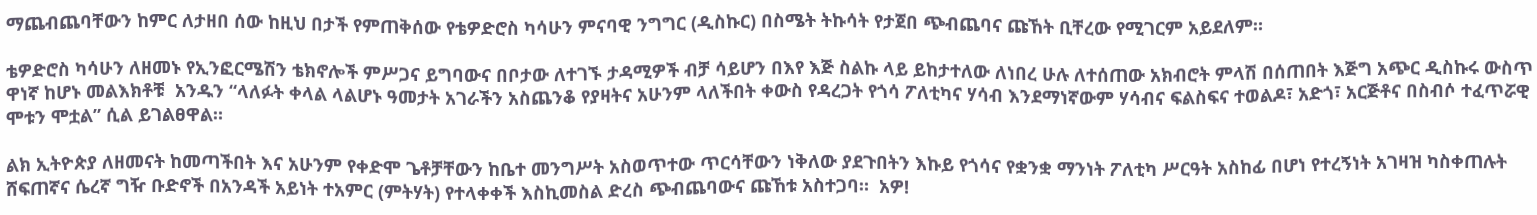ማጨብጨባቸውን ከምር ለታዘበ ሰው ከዚህ በታች የምጠቅሰው የቴዎድሮስ ካሳሁን ምናባዊ ንግግር (ዲስኩር) በስሜት ትኩሳት የታጀበ ጭብጨባና ጩኸት ቢቸረው የሚገርም አይደለም።

ቴዎድሮስ ካሳሁን ለዘመኑ የኢንፎርሜሽን ቴክኖሎች ምሥጋና ይግባውና በቦታው ለተገኙ ታዳሚዎች ብቻ ሳይሆን በእየ እጅ ስልኩ ላይ ይከታተለው ለነበረ ሁሉ ለተሰጠው አክብሮት ምላሽ በሰጠበት እጅግ አጭር ዲስኩሩ ውስጥ ዋነኛ ከሆኑ መልእክቶቹ  አንዱን “ላለፉት ቀላል ላልሆኑ ዓመታት አገራችን አስጨንቆ የያዛትና አሁንም ላለችበት ቀውስ የዳረጋት የጎሳ ፖለቲካና ሃሳብ እንደማነኛውም ሃሳብና ፍልስፍና ተወልዶ፣ አድጎ፣ አርጅቶና በስብሶ ተፈጥሯዊ ሞቱን ሞቷል” ሲል ይገልፀዋል።

ልክ ኢትዮጵያ ለዘመናት ከመጣችበት እና አሁንም የቀድሞ ጌቶቻቸውን ከቤተ መንግሥት አስወጥተው ጥርሳቸውን ነቅለው ያደጉበትን እኩይ የጎሳና የቋንቋ ማንነት ፖለቲካ ሥርዓት አስከፊ በሆነ የተረኝነት አገዛዝ ካስቀጠሉት ሸፍጠኛና ሴረኛ ግዥ ቡድኖች በአንዳች አይነት ተአምር (ምትሃት) የተላቀቀች እስኪመስል ድረስ ጭብጨባውና ጩኸቱ አስተጋባ።  አዎ!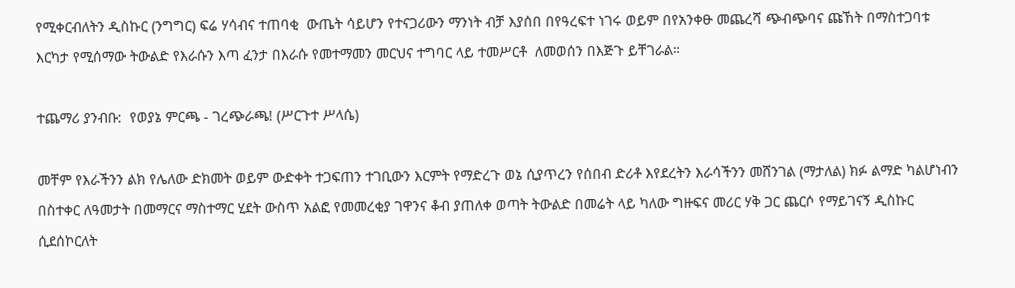የሚቀርብለትን ዲስኩር (ንግግር) ፍሬ ሃሳብና ተጠባቂ  ውጤት ሳይሆን የተናጋሪውን ማንነት ብቻ እያሰበ በየዓረፍተ ነገሩ ወይም በየአንቀፁ መጨረሻ ጭብጭባና ጩኸት በማስተጋባቱ እርካታ የሚሰማው ትውልድ የእራሱን እጣ ፈንታ በእራሱ የመተማመን መርህና ተግባር ላይ ተመሥርቶ  ለመወሰን በእጅጉ ይቸገራል።

ተጨማሪ ያንብቡ:  የወያኔ ምርጫ - ገረጭራጫ! (ሥርጉተ ሥላሴ)

መቸም የእራችንን ልክ የሌለው ድክመት ወይም ውድቀት ተጋፍጠን ተገቢውን እርምት የማድረጉ ወኔ ሲያጥረን የሰበብ ድሪቶ እየደረትን እራሳችንን መሸንገል (ማታለል) ክፉ ልማድ ካልሆነብን በስተቀር ለዓመታት በመማርና ማስተማር ሂደት ውስጥ አልፎ የመመረቂያ ገዋንና ቆብ ያጠለቀ ወጣት ትውልድ በመሬት ላይ ካለው ግዙፍና መሪር ሃቅ ጋር ጨርሶ የማይገናኝ ዲስኩር ሲደሰኮርለት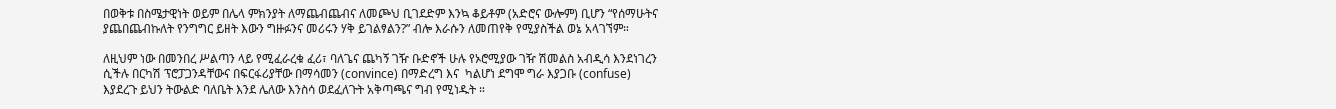በወቅቱ በስሜታዊነት ወይም በሌላ ምክንያት ለማጨብጨብና ለመጮህ ቢገደድም እንኳ ቆይቶም (አድሮና ውሎም) ቢሆን “የሰማሁትና ያጨበጨብኩለት የንግግር ይዘት እውን ግዙፉንና መሪሩን ሃቅ ይገልፃልን?” ብሎ እራሱን ለመጠየቅ የሚያስችል ወኔ አላገኘም።

ለዚህም ነው በመንበረ ሥልጣን ላይ የሚፈራረቁ ፈሪ፣ ባለጌና ጨካኝ ገዥ ቡድኖች ሁሉ የኦሮሚያው ገዥ ሽመልስ አብዲሳ እንደነገረን ሲችሉ በርካሽ ፕሮፓጋንዳቸውና በፍርፋሪያቸው በማሳመን (convince) በማድረግ እና  ካልሆነ ደግሞ ግራ እያጋቡ (confuse) እያደረጉ ይህን ትውልድ ባለቤት እንደ ሌለው እንስሳ ወደፈለጉት አቅጣጫና ግብ የሚነዱት ።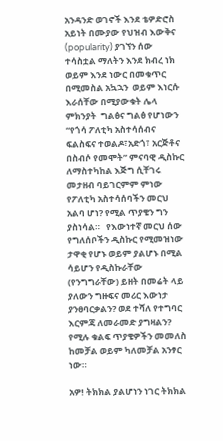አንዳንድ ወገኖች እንደ ቴዎድሮስ አይነት በሙያው የህዝብ እውቅና (popularity) ያገኘን ሰው ተሳስቷል ማለትን እንደ ክብረ ነክ ወይም እንደ ነውር በመቁጥር በሚመስል አኳኋን  ወይም እነርሱ እራሰቸው በሚያውቁት ሌላ ምክንያት  ግልፅና ግልፅ የሆነውን “የጎሳ ፖለቲካ አስተሳሰብና ፍልስፍና ተወልዶ፣አድጎ፣ አርጅቶና በስብሶ የመሞት” ምናባዊ ዲስኩር  ለማስተካከል እጅግ ሲቸገሩ መታዘብ ባይገርምም ምነው የፖለቲካ አስተሳሰባችን መርህ አልባ ሆነ? የሚል ጥያቄን ግን ያስነሳል።   የእውነተኛ መርህ ሰው የግለሰቦችን ዲስኩር የሚመዝነው ታዋቂ የሆኑ ወይም ያልሆኑ በሚል ሳይሆን የዲስኩራቸው (የንግግራቸው) ይዘት በመሬት ላይ ያለውን ግዙፍና መሪር እውነታ ያንፀባርቃልን? ወደ ተሻለ የተግባር እርምጃ ለመራመድ ያግዛልን?  የሚሉ ቁልፍ ጥያቄዎችን መመለስ ከመቻል ወይም ካለመቻል አንፃር ነው።

አዎ! ትክክል ያልሆነን ነገር ትክክል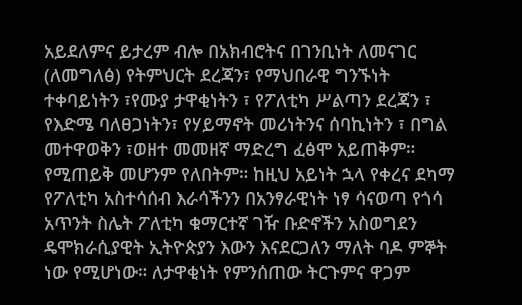አይደለምና ይታረም ብሎ በአክብሮትና በገንቢነት ለመናገር (ለመግለፅ) የትምህርት ደረጃን፣ የማህበራዊ ግንኙነት ተቀባይነትን ፣የሙያ ታዋቂነትን ፣ የፖለቲካ ሥልጣን ደረጃን ፣ የእድሜ ባለፀጋነትን፣ የሃይማኖት መሪነትንና ሰባኪነትን ፣ በግል መተዋወቅን ፣ወዘተ መመዘኛ ማድረግ ፈፅሞ አይጠቅም። የሚጠይቅ መሆንም የለበትም። ከዚህ አይነት ኋላ የቀረና ደካማ የፖለቲካ አስተሳሰብ እራሳችንን በአንፃራዊነት ነፃ ሳናወጣ የጎሳ አጥንት ስሌት ፖለቲካ ቁማርተኛ ገዥ ቡድኖችን አስወግደን ዴሞክራሲያዊት ኢትዮጵያን እውን እናደርጋለን ማለት ባዶ ምኞት ነው የሚሆነው። ለታዋቂነት የምንሰጠው ትርጉምና ዋጋም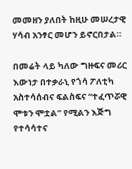መመዘን ያለበት ከዚሁ መሠረታዊ ሃሳብ አንፃር መሆን ይኖርበታል።

በመሬት ላይ ካለው ግዙፍና መሪር እውነታ በተቃራኒ የጎሳ ፖለቲካ አስተሳሰብና ፍልስፍና “ተፈጥሯዊ ሞቱን ሞቷል” የሚልን እጅግ የተሳሳተና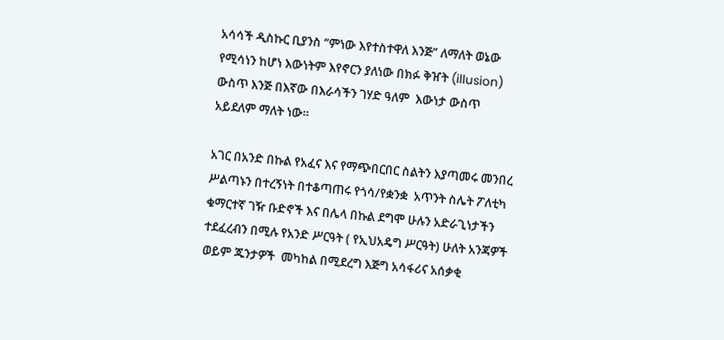አሳሳች ዲስኩር ቢያንስ “ምነው እየተስተዋለ እንጅ” ለማለት ወኔው የሚሳነን ከሆነ እውነትም እየኖርን ያለነው በክፉ ቅዠት (illusion) ውስጥ እንጅ በእኛው በእራሳችን ገሃድ ዓለም  እውነታ ውስጥ  አይደለም ማለት ነው።

አገር በአንድ በኩል የአፈና እና የማጭበርበር ስልትን እያጣመሩ መንበረ ሥልጣኑን በተረኝነት በተቆጣጠሩ የጎሳ/የቋንቋ  አጥንት ስሌት ፖለቲካ ቁማርተኛ ገዥ ቡድኖች እና በሌላ በኩል ደግሞ ሁሉን አድራጊነታችን ተደፈረብን በሚሉ የአንድ ሥርዓት ( የኢህአዴግ ሥርዓት) ሁለት አንጃዎች ወይም ጁንታዎች  መካከል በሚደረግ እጅግ አሳፋሪና አሰቃቂ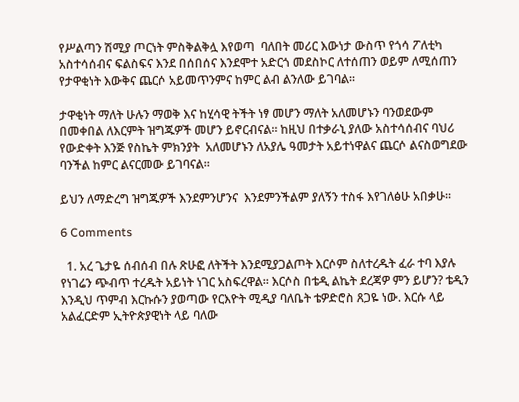የሥልጣን ሽሚያ ጦርነት ምስቅልቅሏ እየወጣ  ባለበት መሪር እውነታ ውስጥ የጎሳ ፖለቲካ አስተሳሰብና ፍልስፍና እንደ በሰበሰና እንደሞተ አድርጎ መደስኮር ለተሰጠን ወይም ለሚሰጠን የታዋቂነት እውቅና ጨርሶ አይመጥንምና ከምር ልብ ልንለው ይገባል።

ታዋቂነት ማለት ሁሉን ማወቅ እና ከሂሳዊ ትችት ነፃ መሆን ማለት አለመሆኑን ባንወደውም በመቀበል ለእርምት ዝግጁዎች መሆን ይኖርብናል። ከዚህ በተቃራኒ ያለው አስተሳሰብና ባህሪ የውድቀት እንጅ የስኬት ምክንያት  አለመሆኑን ለአያሌ ዓመታት አይተነዋልና ጨርሶ ልናስወግደው ባንችል ከምር ልናርመው ይገባናል።

ይህን ለማድረግ ዝግጁዎች እንደምንሆንና  እንደምንችልም ያለኝን ተስፋ እየገለፅሁ አበቃሁ።

6 Comments

  1. አረ ጌታዬ ሰብሰብ በሉ ጽሁፎ ለትችት እንደሚያጋልጦት እርሶም ስለተረዱት ፈራ ተባ እያሉ የነገሬን ጭብጥ ተረዱት አይነት ነገር አስፍረዋል። እርሶስ በቴዲ ልኬት ደረጃዎ ምን ይሆን? ቴዲን እንዲህ ጥምብ እርኩሱን ያወጣው የርእዮት ሚዲያ ባለቤት ቴዎድሮስ ጸጋዬ ነው. እርሱ ላይ አልፈርድም ኢትዮጵያዊነት ላይ ባለው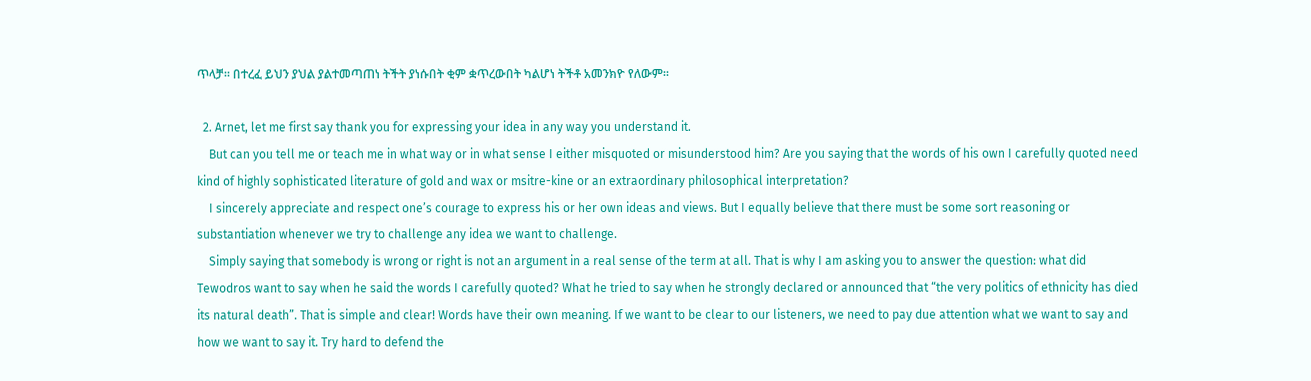ጥላቻ። በተረፈ ይህን ያህል ያልተመጣጠነ ትችት ያነሱበት ቂም ቋጥረውበት ካልሆነ ትችቶ አመንክዮ የለውም።

  2. Arnet, let me first say thank you for expressing your idea in any way you understand it.
    But can you tell me or teach me in what way or in what sense I either misquoted or misunderstood him? Are you saying that the words of his own I carefully quoted need kind of highly sophisticated literature of gold and wax or msitre-kine or an extraordinary philosophical interpretation?
    I sincerely appreciate and respect one’s courage to express his or her own ideas and views. But I equally believe that there must be some sort reasoning or substantiation whenever we try to challenge any idea we want to challenge.
    Simply saying that somebody is wrong or right is not an argument in a real sense of the term at all. That is why I am asking you to answer the question: what did Tewodros want to say when he said the words I carefully quoted? What he tried to say when he strongly declared or announced that “the very politics of ethnicity has died its natural death”. That is simple and clear! Words have their own meaning. If we want to be clear to our listeners, we need to pay due attention what we want to say and how we want to say it. Try hard to defend the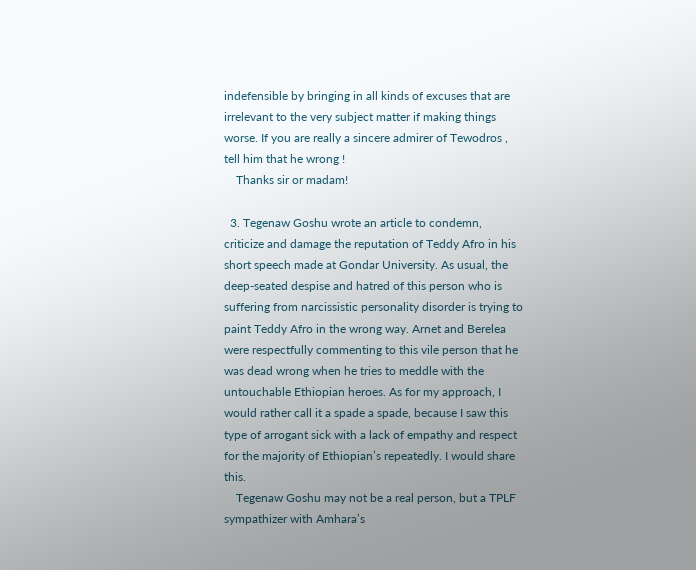indefensible by bringing in all kinds of excuses that are irrelevant to the very subject matter if making things worse. If you are really a sincere admirer of Tewodros , tell him that he wrong !
    Thanks sir or madam!

  3. Tegenaw Goshu wrote an article to condemn, criticize and damage the reputation of Teddy Afro in his short speech made at Gondar University. As usual, the deep-seated despise and hatred of this person who is suffering from narcissistic personality disorder is trying to paint Teddy Afro in the wrong way. Arnet and Berelea were respectfully commenting to this vile person that he was dead wrong when he tries to meddle with the untouchable Ethiopian heroes. As for my approach, I would rather call it a spade a spade, because I saw this type of arrogant sick with a lack of empathy and respect for the majority of Ethiopian’s repeatedly. I would share this.
    Tegenaw Goshu may not be a real person, but a TPLF sympathizer with Amhara’s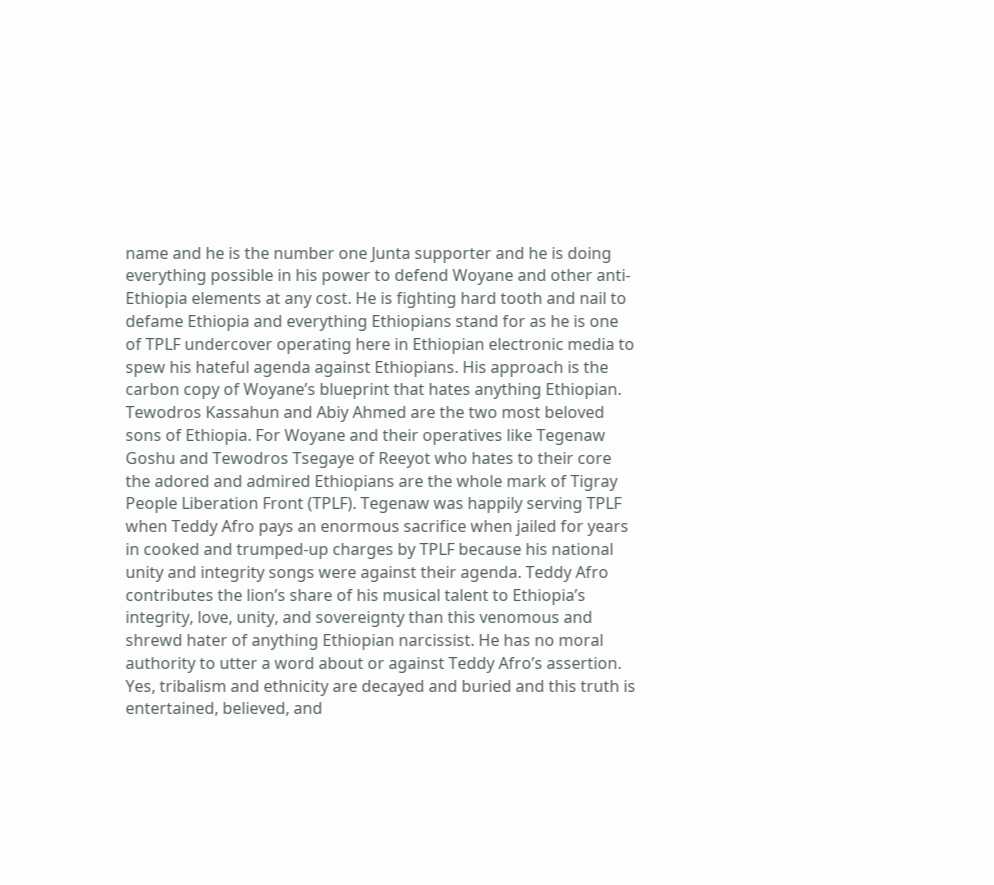name and he is the number one Junta supporter and he is doing everything possible in his power to defend Woyane and other anti-Ethiopia elements at any cost. He is fighting hard tooth and nail to defame Ethiopia and everything Ethiopians stand for as he is one of TPLF undercover operating here in Ethiopian electronic media to spew his hateful agenda against Ethiopians. His approach is the carbon copy of Woyane’s blueprint that hates anything Ethiopian. Tewodros Kassahun and Abiy Ahmed are the two most beloved sons of Ethiopia. For Woyane and their operatives like Tegenaw Goshu and Tewodros Tsegaye of Reeyot who hates to their core the adored and admired Ethiopians are the whole mark of Tigray People Liberation Front (TPLF). Tegenaw was happily serving TPLF when Teddy Afro pays an enormous sacrifice when jailed for years in cooked and trumped-up charges by TPLF because his national unity and integrity songs were against their agenda. Teddy Afro contributes the lion’s share of his musical talent to Ethiopia’s integrity, love, unity, and sovereignty than this venomous and shrewd hater of anything Ethiopian narcissist. He has no moral authority to utter a word about or against Teddy Afro’s assertion. Yes, tribalism and ethnicity are decayed and buried and this truth is entertained, believed, and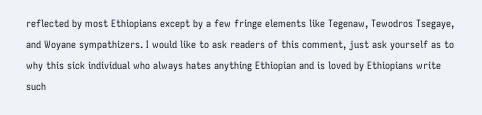reflected by most Ethiopians except by a few fringe elements like Tegenaw, Tewodros Tsegaye, and Woyane sympathizers. I would like to ask readers of this comment, just ask yourself as to why this sick individual who always hates anything Ethiopian and is loved by Ethiopians write such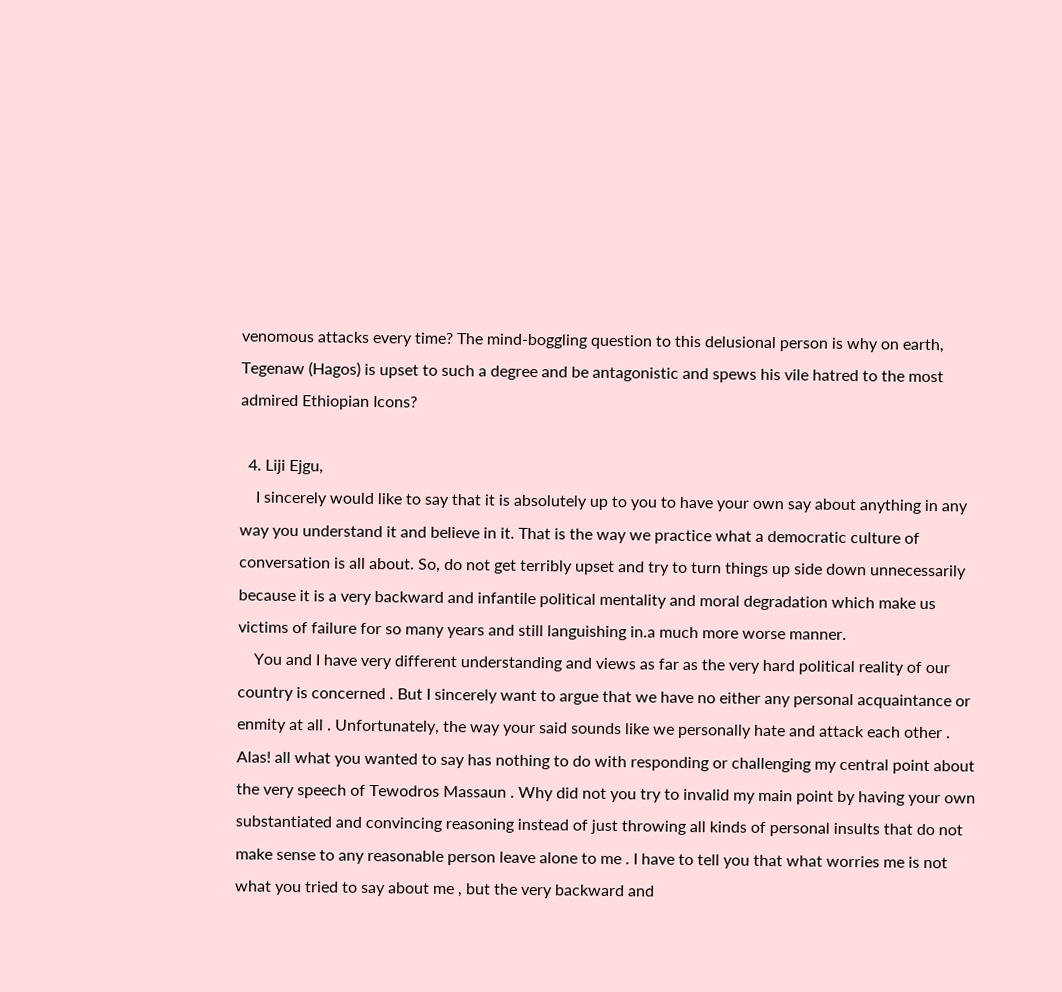venomous attacks every time? The mind-boggling question to this delusional person is why on earth, Tegenaw (Hagos) is upset to such a degree and be antagonistic and spews his vile hatred to the most admired Ethiopian Icons?

  4. Liji Ejgu,
    I sincerely would like to say that it is absolutely up to you to have your own say about anything in any way you understand it and believe in it. That is the way we practice what a democratic culture of conversation is all about. So, do not get terribly upset and try to turn things up side down unnecessarily because it is a very backward and infantile political mentality and moral degradation which make us victims of failure for so many years and still languishing in.a much more worse manner.
    You and I have very different understanding and views as far as the very hard political reality of our country is concerned . But I sincerely want to argue that we have no either any personal acquaintance or enmity at all . Unfortunately, the way your said sounds like we personally hate and attack each other . Alas! all what you wanted to say has nothing to do with responding or challenging my central point about the very speech of Tewodros Massaun . Why did not you try to invalid my main point by having your own substantiated and convincing reasoning instead of just throwing all kinds of personal insults that do not make sense to any reasonable person leave alone to me . I have to tell you that what worries me is not what you tried to say about me , but the very backward and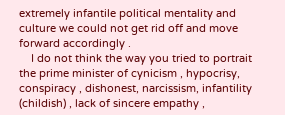extremely infantile political mentality and culture we could not get rid off and move forward accordingly .
    I do not think the way you tried to portrait the prime minister of cynicism , hypocrisy, conspiracy , dishonest, narcissism, infantility (childish) , lack of sincere empathy ,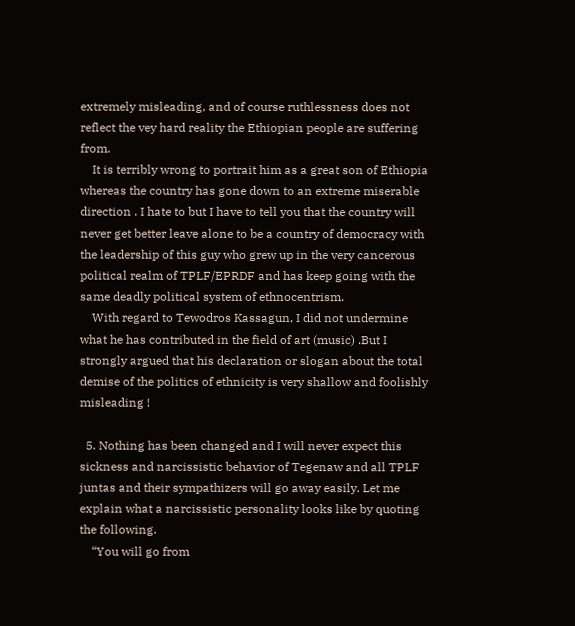extremely misleading, and of course ruthlessness does not reflect the vey hard reality the Ethiopian people are suffering from.
    It is terribly wrong to portrait him as a great son of Ethiopia whereas the country has gone down to an extreme miserable direction . I hate to but I have to tell you that the country will never get better leave alone to be a country of democracy with the leadership of this guy who grew up in the very cancerous political realm of TPLF/EPRDF and has keep going with the same deadly political system of ethnocentrism.
    With regard to Tewodros Kassagun, I did not undermine what he has contributed in the field of art (music) .But I strongly argued that his declaration or slogan about the total demise of the politics of ethnicity is very shallow and foolishly misleading !

  5. Nothing has been changed and I will never expect this sickness and narcissistic behavior of Tegenaw and all TPLF juntas and their sympathizers will go away easily. Let me explain what a narcissistic personality looks like by quoting the following.
    “You will go from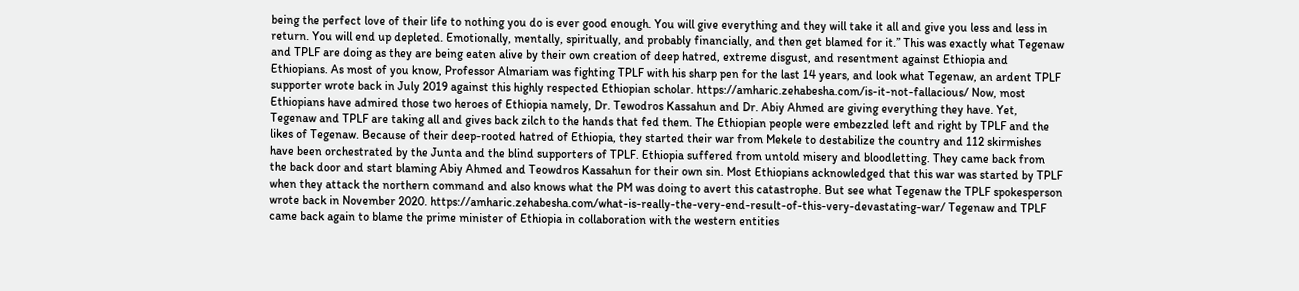being the perfect love of their life to nothing you do is ever good enough. You will give everything and they will take it all and give you less and less in return. You will end up depleted. Emotionally, mentally, spiritually, and probably financially, and then get blamed for it.” This was exactly what Tegenaw and TPLF are doing as they are being eaten alive by their own creation of deep hatred, extreme disgust, and resentment against Ethiopia and Ethiopians. As most of you know, Professor Almariam was fighting TPLF with his sharp pen for the last 14 years, and look what Tegenaw, an ardent TPLF supporter wrote back in July 2019 against this highly respected Ethiopian scholar. https://amharic.zehabesha.com/is-it-not-fallacious/ Now, most Ethiopians have admired those two heroes of Ethiopia namely, Dr. Tewodros Kassahun and Dr. Abiy Ahmed are giving everything they have. Yet, Tegenaw and TPLF are taking all and gives back zilch to the hands that fed them. The Ethiopian people were embezzled left and right by TPLF and the likes of Tegenaw. Because of their deep-rooted hatred of Ethiopia, they started their war from Mekele to destabilize the country and 112 skirmishes have been orchestrated by the Junta and the blind supporters of TPLF. Ethiopia suffered from untold misery and bloodletting. They came back from the back door and start blaming Abiy Ahmed and Teowdros Kassahun for their own sin. Most Ethiopians acknowledged that this war was started by TPLF when they attack the northern command and also knows what the PM was doing to avert this catastrophe. But see what Tegenaw the TPLF spokesperson wrote back in November 2020. https://amharic.zehabesha.com/what-is-really-the-very-end-result-of-this-very-devastating-war/ Tegenaw and TPLF came back again to blame the prime minister of Ethiopia in collaboration with the western entities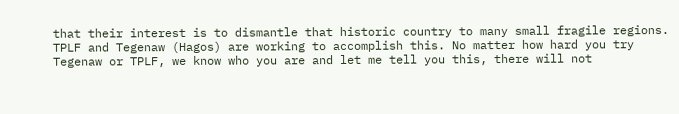that their interest is to dismantle that historic country to many small fragile regions. TPLF and Tegenaw (Hagos) are working to accomplish this. No matter how hard you try Tegenaw or TPLF, we know who you are and let me tell you this, there will not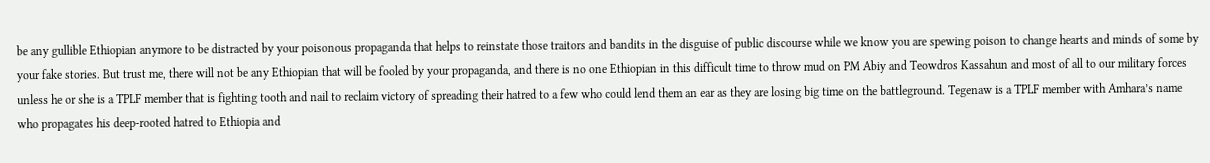be any gullible Ethiopian anymore to be distracted by your poisonous propaganda that helps to reinstate those traitors and bandits in the disguise of public discourse while we know you are spewing poison to change hearts and minds of some by your fake stories. But trust me, there will not be any Ethiopian that will be fooled by your propaganda, and there is no one Ethiopian in this difficult time to throw mud on PM Abiy and Teowdros Kassahun and most of all to our military forces unless he or she is a TPLF member that is fighting tooth and nail to reclaim victory of spreading their hatred to a few who could lend them an ear as they are losing big time on the battleground. Tegenaw is a TPLF member with Amhara’s name who propagates his deep-rooted hatred to Ethiopia and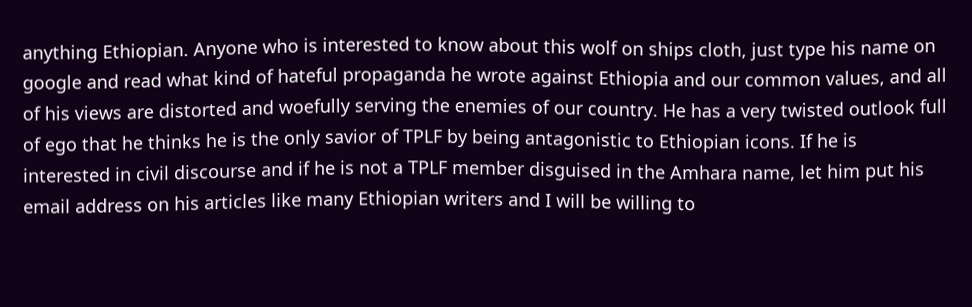anything Ethiopian. Anyone who is interested to know about this wolf on ships cloth, just type his name on google and read what kind of hateful propaganda he wrote against Ethiopia and our common values, and all of his views are distorted and woefully serving the enemies of our country. He has a very twisted outlook full of ego that he thinks he is the only savior of TPLF by being antagonistic to Ethiopian icons. If he is interested in civil discourse and if he is not a TPLF member disguised in the Amhara name, let him put his email address on his articles like many Ethiopian writers and I will be willing to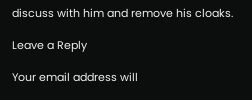discuss with him and remove his cloaks.

Leave a Reply

Your email address will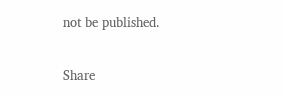not be published.

Share